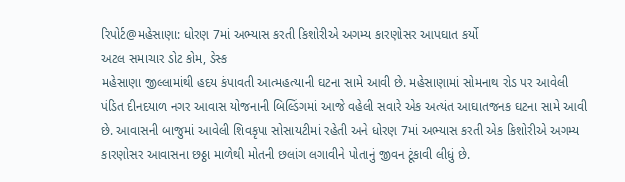રિપોર્ટ@મહેસાણા: ધોરણ 7માં અભ્યાસ કરતી કિશોરીએ અગમ્ય કારણોસર આપઘાત કર્યો
અટલ સમાચાર ડોટ કોમ, ડેસ્ક
મહેસાણા જીલ્લામાંથી હદય કંપાવતી આત્મહત્યાની ઘટના સામે આવી છે. મહેસાણામાં સોમનાથ રોડ પર આવેલી પંડિત દીનદયાળ નગર આવાસ યોજનાની બિલ્ડિંગમાં આજે વહેલી સવારે એક અત્યંત આઘાતજનક ઘટના સામે આવી છે. આવાસની બાજુમાં આવેલી શિવકૃપા સોસાયટીમાં રહેતી અને ધોરણ 7માં અભ્યાસ કરતી એક કિશોરીએ અગમ્ય કારણોસર આવાસના છઠ્ઠા માળેથી મોતની છલાંગ લગાવીને પોતાનું જીવન ટૂંકાવી લીધું છે.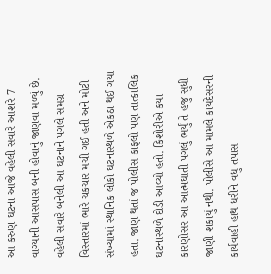આ કરુણ ઘટના આજે વહેલી સવારે આશરે 7 વાગ્યાની આસપાસ બની હોવાનું જાણવા મળ્યું છે. વહેલી સવારે બનેલી આ ઘટનાને પગલે સમગ્ર વિસ્તારમાં ભારે ચકચાર મચી ગઈ હતી અને મોટી સંખ્યામાં સ્થાનિક લોકો ઘટનાસ્થળે એકઠા થઈ ગયા હતા. જાણ થતાં જ પોલીસ કાફલો પણ તાત્કાલિક ઘટનાસ્થળે દોડી આવ્યો હતો. કિશોરીએ કયા કારણોસર આ આત્મઘાતી પગલું ભર્યું તે હજુ સુધી જાણી શકાયું નથી. પોલીસે આ મામલે કાયદેસરની કાર્યવાહી હાથ ધરીને વધુ તપાસ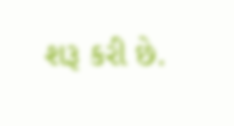શરૂ કરી છે.